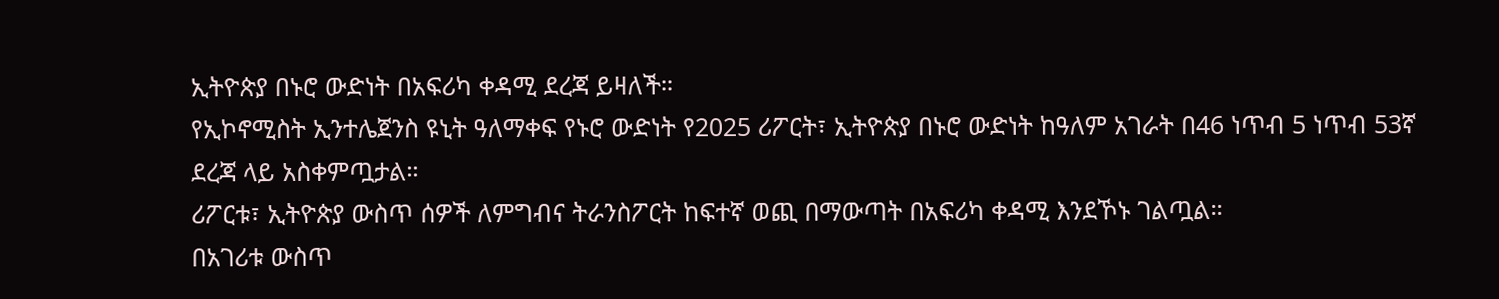ኢትዮጵያ በኑሮ ውድነት በአፍሪካ ቀዳሚ ደረጃ ይዛለች።
የኢኮኖሚስት ኢንተሌጀንስ ዩኒት ዓለማቀፍ የኑሮ ውድነት የ2025 ሪፖርት፣ ኢትዮጵያ በኑሮ ውድነት ከዓለም አገራት በ46 ነጥብ 5 ነጥብ 53ኛ ደረጃ ላይ አስቀምጧታል።
ሪፖርቱ፣ ኢትዮጵያ ውስጥ ሰዎች ለምግብና ትራንስፖርት ከፍተኛ ወጪ በማውጣት በአፍሪካ ቀዳሚ እንደኾኑ ገልጧል።
በአገሪቱ ውስጥ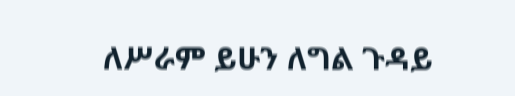ለሥራም ይሁን ለግል ጉዳይ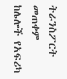ትራንስፖርት መጠቀም ከሌሎች የአፍሪካ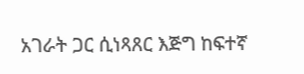አገራት ጋር ሲነጻጸር እጅግ ከፍተኛ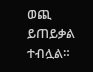ወጪ ይጠይቃል ተብሏል።